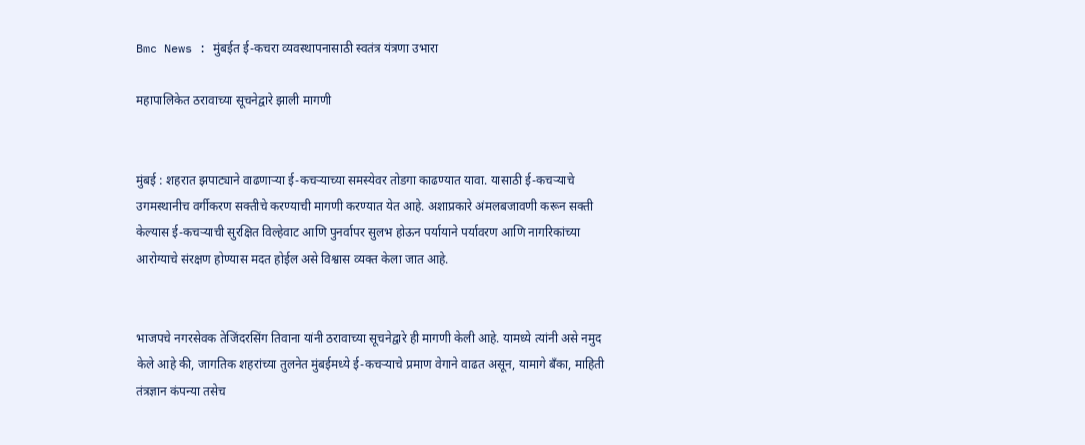Bmc News : मुंबईत ई-कचरा व्यवस्थापनासाठी स्वतंत्र यंत्रणा उभारा

महापालिकेत ठरावाच्या सूचनेद्वारे झाली मागणी


मुंबई : शहरात झपाट्याने वाढणाऱ्या ई-कचऱ्याच्या समस्येवर तोडगा काढण्यात यावा. यासाठी ई-कचऱ्याचे उगमस्थानीच वर्गीकरण सक्तीचे करण्याची मागणी करण्यात येत आहे. अशाप्रकारे अंमलबजावणी करून सक्ती केल्यास ई-कचऱ्याची सुरक्षित विल्हेवाट आणि पुनर्वापर सुलभ होऊन पर्यायाने पर्यावरण आणि नागरिकांच्या आरोग्याचे संरक्षण होण्यास मदत होईल असे विश्वास व्यक्त केला जात आहे.


भाजपचे नगरसेवक तेजिंदरसिंग तिवाना यांनी ठरावाच्या सूचनेद्वारे ही मागणी केली आहे. यामध्ये त्यांनी असे नमुद केले आहे की, जागतिक शहरांच्या तुलनेत मुंबईमध्ये ई-कचऱ्याचे प्रमाण वेगाने वाढत असून, यामागे बँका, माहिती तंत्रज्ञान कंपन्या तसेच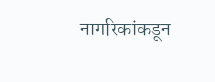नागरिकांकडून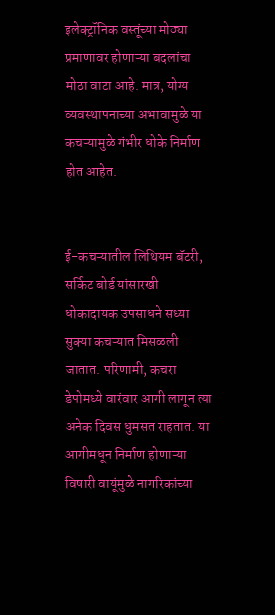इलेक्ट्रॉनिक वस्तूंच्या मोठ्या प्रमाणावर होणाऱ्या बदलांचा मोठा वाटा आहे. मात्र, योग्य व्यवस्थापनाच्या अभावामुळे या कचऱ्यामुळे गंभीर धोके निर्माण होत आहेत.


ई-कचऱ्यातील लिथियम बॅटरी, सर्किट बोर्ड यांसारखी धोकादायक उपसाधने सध्या सुक्या कचऱ्यात मिसळली जातात. परिणामी, कचरा डेपोमध्ये वारंवार आगी लागून त्या अनेक दिवस धुमसत राहतात. या आगीमधून निर्माण होणाऱ्या विषारी वायूंमुळे नागरिकांच्या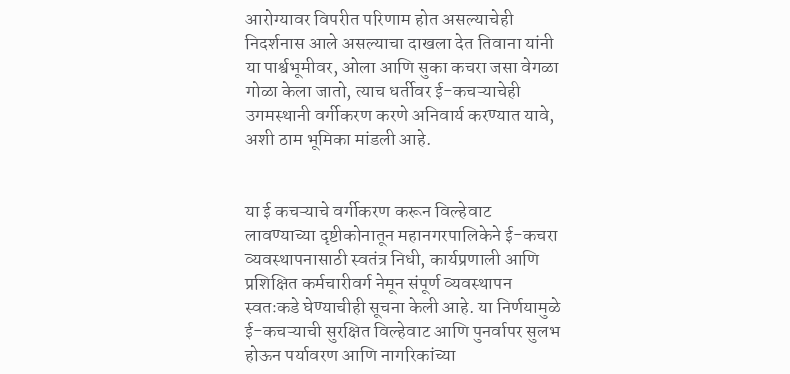आरोग्यावर विपरीत परिणाम होत असल्याचेही निदर्शनास आले असल्याचा दाखला देत तिवाना यांनी या पार्श्वभूमीवर, ओला आणि सुका कचरा जसा वेगळा गोळा केला जातो, त्याच धर्तीवर ई-कचऱ्याचेही उगमस्थानी वर्गीकरण करणे अनिवार्य करण्यात यावे, अशी ठाम भूमिका मांडली आहे.


या ई कचऱ्याचे वर्गीकरण करून विल्हेवाट लावण्याच्या दृष्टीकोनातून महानगरपालिकेने ई-कचरा व्यवस्थापनासाठी स्वतंत्र निधी, कार्यप्रणाली आणि प्रशिक्षित कर्मचारीवर्ग नेमून संपूर्ण व्यवस्थापन स्वतःकडे घेण्याचीही सूचना केली आहे. या निर्णयामुळे ई-कचऱ्याची सुरक्षित विल्हेवाट आणि पुनर्वापर सुलभ होऊन पर्यावरण आणि नागरिकांच्या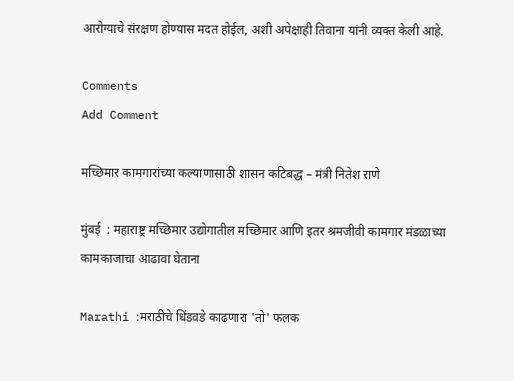आरोग्याचे संरक्षण होण्यास मदत होईल, अशी अपेक्षाही तिवाना यांनी व्यक्त केली आहे.

Comments
Add Comment

मच्छिमार कामगारांच्या कल्याणासाठी शासन कटिबद्ध – मंत्री नितेश राणे

मुंबई  : महाराष्ट्र मच्छिमार उद्योगातील मच्छिमार आणि इतर श्रमजीवी कामगार मंडळाच्या कामकाजाचा आढावा घेताना

Marathi :मराठीचे धिंडवडे काढणारा 'तो' फलक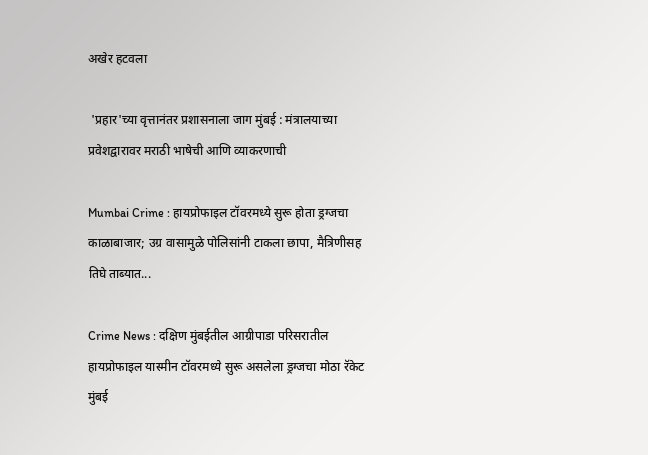अखेर हटवला

 'प्रहार'च्या वृत्तानंतर प्रशासनाला जाग मुंबई : मंत्रालयाच्या प्रवेशद्वारावर मराठी भाषेची आणि व्याकरणाची

Mumbai Crime : हायप्रोफाइल टॉवरमध्ये सुरू होता ड्रग्जचा काळाबाजार; उग्र वासामुळे पोलिसांनी टाकला छापा, मैत्रिणीसह तिघे ताब्यात...

Crime News : दक्षिण मुंबईतील आग्रीपाडा परिसरातील हायप्रोफाइल यास्मीन टॉवरमध्ये सुरू असलेला ड्रग्जचा मोठा रॅकेट मुंबई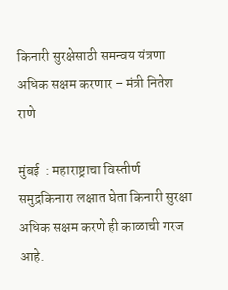किनारी सुरक्षेसाठी समन्वय यंत्रणा अधिक सक्षम करणार – मंत्री नितेश राणे

मुंबई  : महाराष्ट्राचा विस्तीर्ण समुद्रकिनारा लक्षात घेता किनारी सुरक्षा अधिक सक्षम करणे ही काळाची गरज आहे.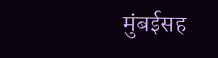मुंबईसह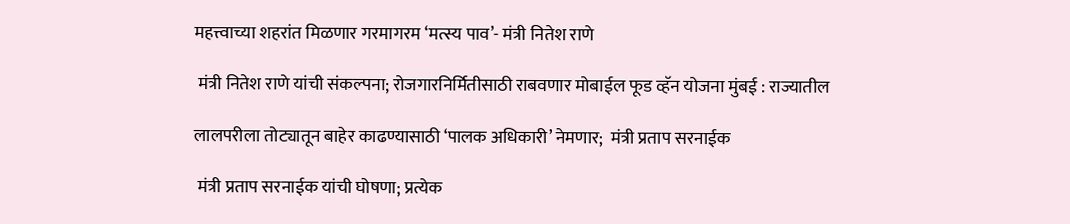महत्त्वाच्या शहरांत मिळणार गरमागरम ‘मत्स्य पाव’- मंत्री नितेश राणे

 मंत्री नितेश राणे यांची संकल्पना; रोजगारनिर्मितीसाठी राबवणार मोबाईल फूड व्हॅन योजना मुंबई : राज्यातील

लालपरीला तोट्यातून बाहेर काढण्यासाठी ‘पालक अधिकारी’ नेमणार;  मंत्री प्रताप सरनाईक

 मंत्री प्रताप सरनाईक यांची घोषणा; प्रत्येक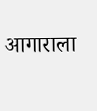आगाराला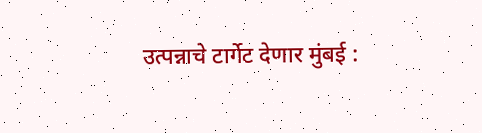उत्पन्नाचे टार्गेट देणार मुंबई :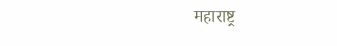महाराष्ट्र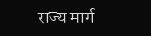राज्य मार्ग